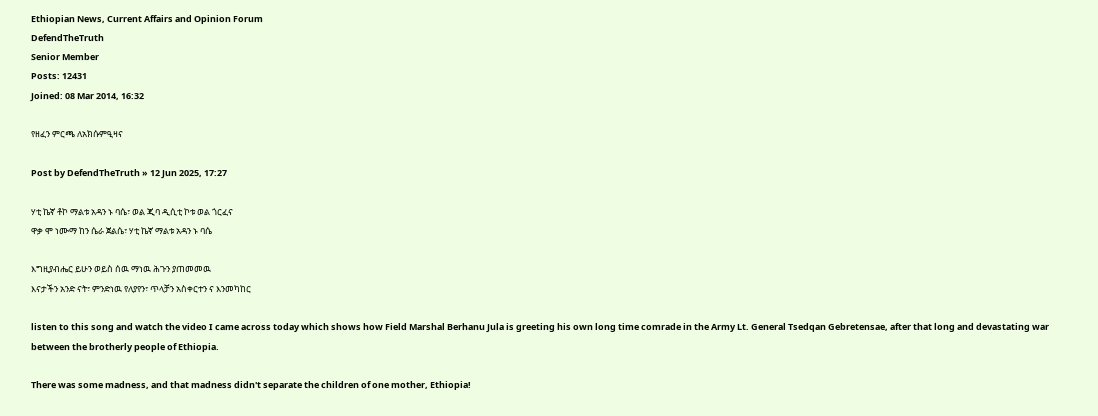Ethiopian News, Current Affairs and Opinion Forum
DefendTheTruth
Senior Member
Posts: 12431
Joined: 08 Mar 2014, 16:32

የዘፈን ምርጫ ለአክሱምዒዛና

Post by DefendTheTruth » 12 Jun 2025, 17:27

ሃቲ ኬኛ ቶኮ ማልቱ አዳን ኑ ባሴ፣ ወል ጂባ ዲሲቲ ኮቱ ወል ጎርፈና
ዋቃ ሞ ነሙማ ከን ሴራ ጀልሴ፣ ሃቲ ኬኛ ማልቱ አዳን ኑ ባሴ

እግዚያብሔር ይሁን ወይስ ሰዉ ማነዉ ሕጉን ያጠመመዉ
እናታችን አንድ ናት፣ ምንድነዉ የለያየን፣ ጥላቻን አስቀርተን ና እንመካከር

listen to this song and watch the video I came across today which shows how Field Marshal Berhanu Jula is greeting his own long time comrade in the Army Lt. General Tsedqan Gebretensae, after that long and devastating war between the brotherly people of Ethiopia.

There was some madness, and that madness didn't separate the children of one mother, Ethiopia!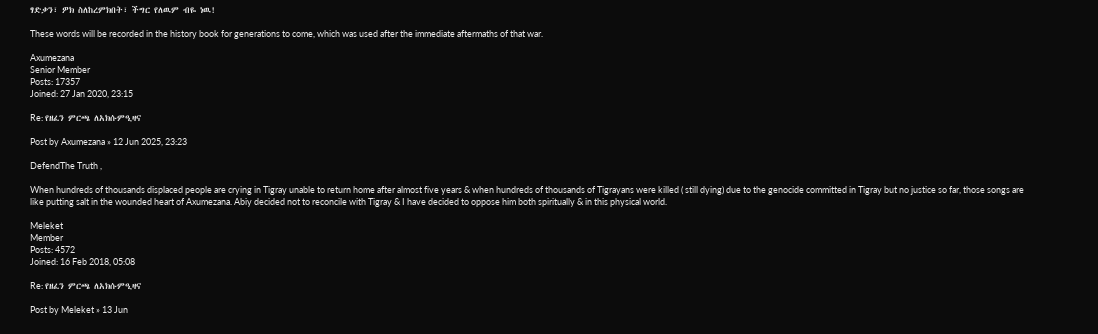ፃድቃን፣ ዎክ ስለከረምክበት፣ ችግር የለዉም ብዬ ነዉ!

These words will be recorded in the history book for generations to come, which was used after the immediate aftermaths of that war.

Axumezana
Senior Member
Posts: 17357
Joined: 27 Jan 2020, 23:15

Re: የዘፈን ምርጫ ለአክሱምዒዛና

Post by Axumezana » 12 Jun 2025, 23:23

DefendThe Truth ,

When hundreds of thousands displaced people are crying in Tigray unable to return home after almost five years & when hundreds of thousands of Tigrayans were killed ( still dying) due to the genocide committed in Tigray but no justice so far, those songs are like putting salt in the wounded heart of Axumezana. Abiy decided not to reconcile with Tigray & I have decided to oppose him both spiritually & in this physical world.

Meleket
Member
Posts: 4572
Joined: 16 Feb 2018, 05:08

Re: የዘፈን ምርጫ ለአክሱምዒዛና

Post by Meleket » 13 Jun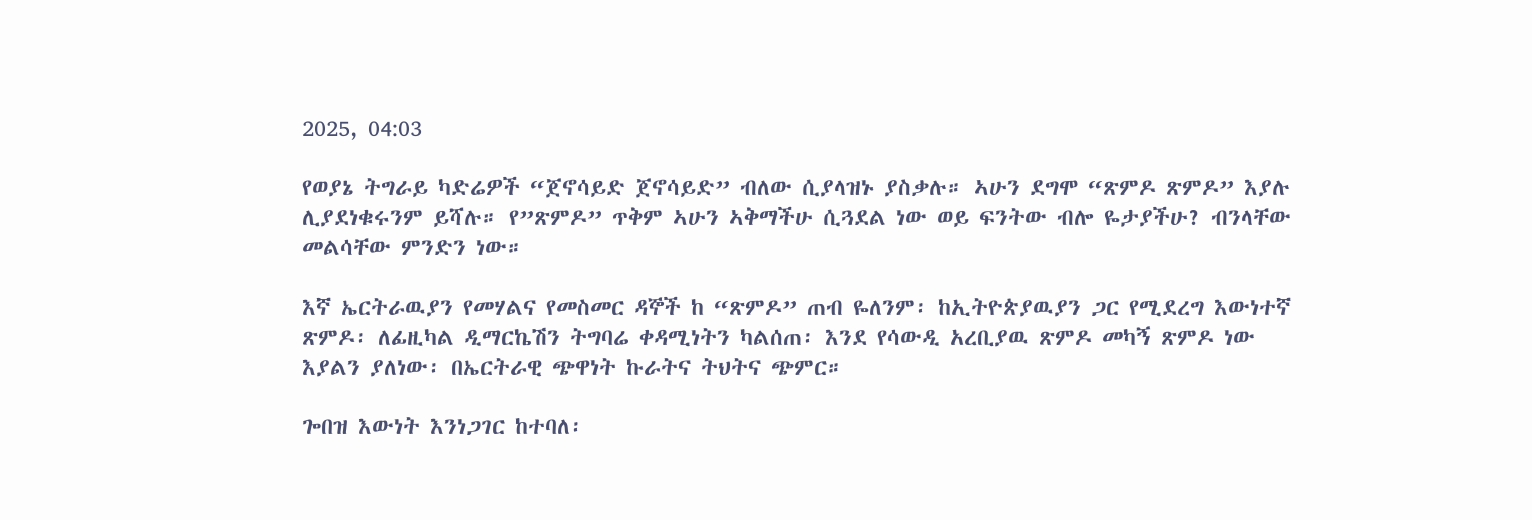2025, 04:03

የወያኔ ትግራይ ካድሬዎች “ጀኖሳይድ ጀኖሳይድ” ብለው ሲያላዝኑ ያስቃሉ። ኣሁን ደግሞ “ጽምዶ ጽምዶ” እያሉ ሊያደነቁሩንም ይሻሉ። የ”ጽምዶ” ጥቅም ኣሁን ኣቅማችሁ ሲጓደል ነው ወይ ፍንትው ብሎ ዬታያችሁ? ብንላቸው መልሳቸው ምንድን ነው።

እኛ ኤርትራዉያን የመሃልና የመስመር ዳኞች ከ “ጽምዶ” ጠብ ዬለንም፡ ከኢትዮጵያዉያን ጋር የሚደረግ እውነተኛ ጽምዶ፡ ለፊዚካል ዲማርኬሽን ትግባሬ ቀዳሚነትን ካልሰጠ፡ እንደ የሳውዲ አረቢያዉ ጽምዶ መካኝ ጽምዶ ነው እያልን ያለነው፡ በኤርትራዊ ጭዋነት ኩራትና ትህትና ጭምር።

ጐበዝ እውነት እንነጋገር ከተባለ፡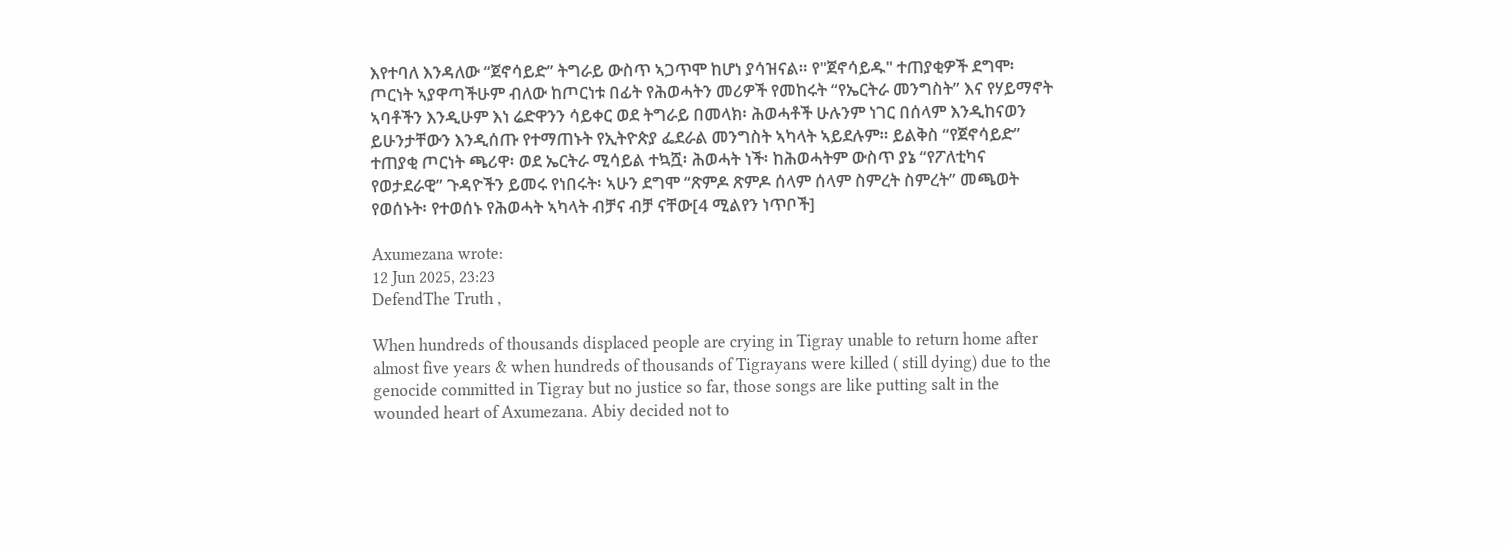እየተባለ እንዳለው “ጀኖሳይድ” ትግራይ ውስጥ ኣጋጥሞ ከሆነ ያሳዝናል። የ"ጀኖሳይዱ" ተጠያቂዎች ደግሞ፡ ጦርነት ኣያዋጣችሁም ብለው ከጦርነቱ በፊት የሕወሓትን መሪዎች የመከሩት “የኤርትራ መንግስት” እና የሃይማኖት ኣባቶችን እንዲሁም እነ ሬድዋንን ሳይቀር ወደ ትግራይ በመላክ፡ ሕወሓቶች ሁሉንም ነገር በሰላም እንዲከናወን ይሁንታቸውን እንዲሰጡ የተማጠኑት የኢትዮጵያ ፌደራል መንግስት ኣካላት ኣይደሉም። ይልቅስ “የጀኖሳይድ” ተጠያቂ ጦርነት ጫሪዋ፡ ወደ ኤርትራ ሚሳይል ተኳሿ፡ ሕወሓት ነች፡ ከሕወሓትም ውስጥ ያኔ “የፖለቲካና የወታደራዊ” ጉዳዮችን ይመሩ የነበሩት፡ ኣሁን ደግሞ “ጽምዶ ጽምዶ ሰላም ሰላም ስምረት ስምረት” መጫወት የወሰኑት፡ የተወሰኑ የሕወሓት ኣካላት ብቻና ብቻ ናቸው[4 ሚልየን ነጥቦች]

Axumezana wrote:
12 Jun 2025, 23:23
DefendThe Truth ,

When hundreds of thousands displaced people are crying in Tigray unable to return home after almost five years & when hundreds of thousands of Tigrayans were killed ( still dying) due to the genocide committed in Tigray but no justice so far, those songs are like putting salt in the wounded heart of Axumezana. Abiy decided not to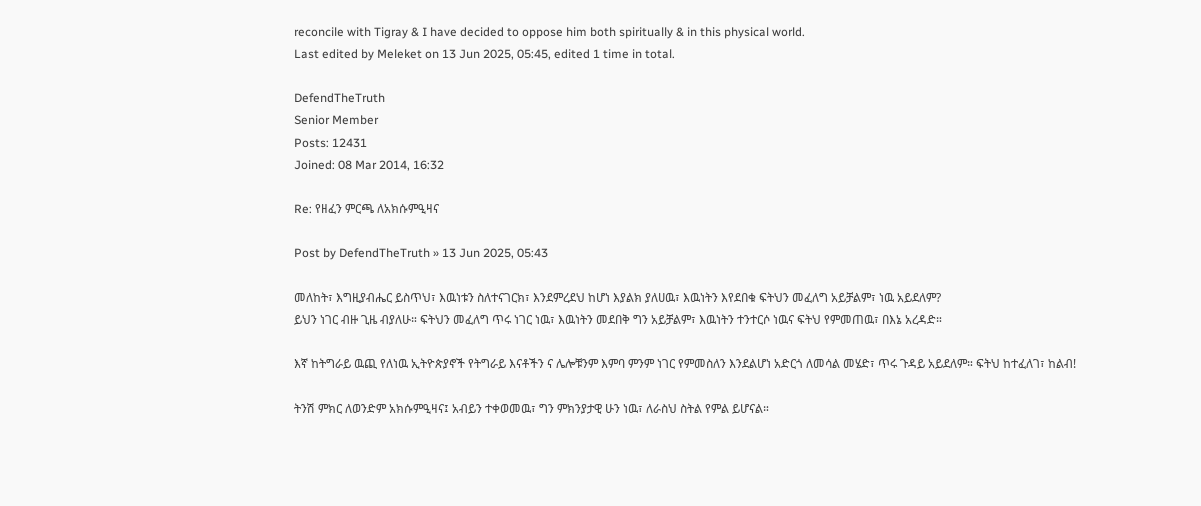reconcile with Tigray & I have decided to oppose him both spiritually & in this physical world.
Last edited by Meleket on 13 Jun 2025, 05:45, edited 1 time in total.

DefendTheTruth
Senior Member
Posts: 12431
Joined: 08 Mar 2014, 16:32

Re: የዘፈን ምርጫ ለአክሱምዒዛና

Post by DefendTheTruth » 13 Jun 2025, 05:43

መለከት፣ እግዚያብሔር ይስጥህ፣ እዉነቱን ስለተናገርክ፣ እንደምረደህ ከሆነ እያልክ ያለሀዉ፣ እዉነትን እየደበቁ ፍትህን መፈለግ አይቻልም፣ ነዉ አይደለም?
ይህን ነገር ብዙ ጊዜ ብያለሁ። ፍትህን መፈለግ ጥሩ ነገር ነዉ፣ እዉነትን መደበቅ ግን አይቻልም፣ እዉነትን ተንተርሶ ነዉና ፍትህ የምመጠዉ፣ በእኔ አረዳድ።

እኛ ከትግራይ ዉጪ የለነዉ ኢትዮጵያኖች የትግራይ እናቶችን ና ሌሎቹንም እምባ ምንም ነገር የምመስለን እንደልሆነ አድርጎ ለመሳል መሄድ፣ ጥሩ ጉዳይ አይደለም። ፍትህ ከተፈለገ፣ ከልብ!

ትንሽ ምክር ለወንድም አክሱምዒዛና፤ አብይን ተቀወመዉ፣ ግን ምክንያታዊ ሁን ነዉ፣ ለራስህ ስትል የምል ይሆናል።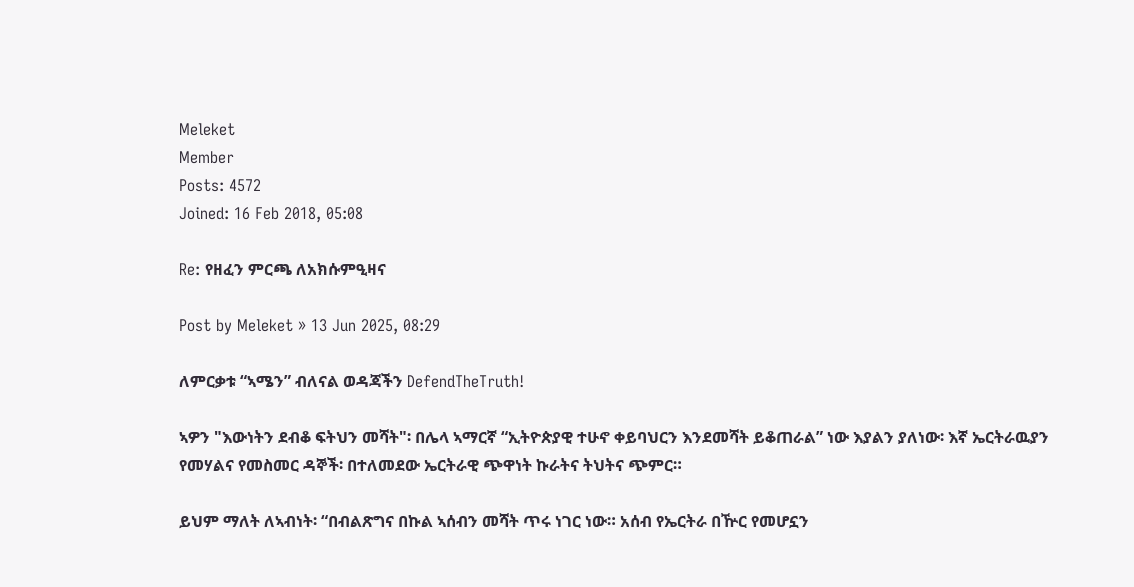Meleket
Member
Posts: 4572
Joined: 16 Feb 2018, 05:08

Re: የዘፈን ምርጫ ለአክሱምዒዛና

Post by Meleket » 13 Jun 2025, 08:29

ለምርቃቱ “ኣሜን” ብለናል ወዳጃችን DefendTheTruth!

ኣዎን "እውነትን ደብቆ ፍትህን መሻት"፡ በሌላ ኣማርኛ “ኢትዮጵያዊ ተሁኖ ቀይባህርን እንደመሻት ይቆጠራል” ነው እያልን ያለነው፡ እኛ ኤርትራዉያን የመሃልና የመስመር ዳኞች፡ በተለመደው ኤርትራዊ ጭዋነት ኩራትና ትህትና ጭምር።

ይህም ማለት ለኣብነት፡ “በብልጽግና በኩል ኣሰብን መሻት ጥሩ ነገር ነው። አሰብ የኤርትራ በዅር የመሆኗን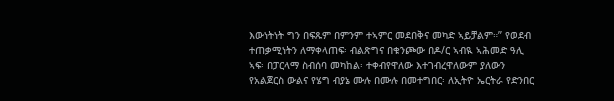እውነትነት ግን በፍጹም በምንም ተኣምር መደበቅና መካድ ኣይቻልም።” የወደብ ተጠቃሚነትን ለማቀላጠፍ፡ ብልጽግና በቁንጮው በዶ/ር ኣብዪ ኣሕመድ ዓሊ ኣፍ፡ በፓርላማ ስብሰባ መካከል፡ ተቀብየዋለው እተገብረዋለውም ያለውን የአልጀርስ ውልና የሄግ ብያኔ ሙሉ በሙሉ በመተግበር፡ ለኢትዮ ኤርትራ የድንበር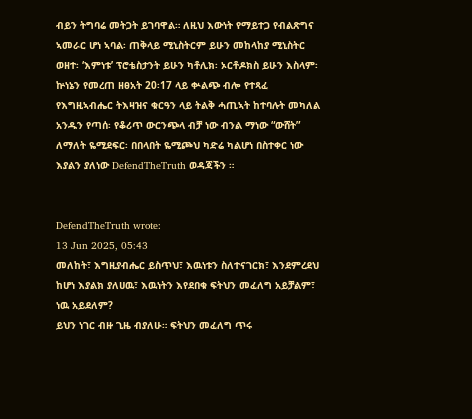ብይን ትግባሬ መትጋት ይገባዋል። ለዚህ እውነት የማይተጋ የብልጽግና ኣመራር ሆነ ኣባል፡ ጠቅላይ ሚኒስትርም ይሁን መከላከያ ሚኒስትር ወዘተ፡ ‘እምነቱ’ ፕሮቴስታንት ይሁን ካቶሊክ፡ ኦርቶዶክስ ይሁን እስላም፡ ኵነኔን የመረጠ ዘፀአት 20፡17 ላይ ቍልጭ ብሎ የተጻፈ የእግዚኣብሔር ትእዛዝና ቁርዓን ላይ ትልቅ ሓጢኣት ከተባሉት መካለል አንዱን የጣሰ፡ የቆሪጥ ውርንጭላ ብቻ ነው ብንል ማነው “ውሸት” ለማለት ዬሚደፍር፡ በበላበት ዬሚጮህ ካድሬ ካልሆነ በስተቀር ነው እያልን ያለነው DefendTheTruth ወዳጃችን ።


DefendTheTruth wrote:
13 Jun 2025, 05:43
መለከት፣ እግዚያብሔር ይስጥህ፣ እዉነቱን ስለተናገርክ፣ እንደምረደህ ከሆነ እያልክ ያለሀዉ፣ እዉነትን እየደበቁ ፍትህን መፈለግ አይቻልም፣ ነዉ አይደለም?
ይህን ነገር ብዙ ጊዜ ብያለሁ። ፍትህን መፈለግ ጥሩ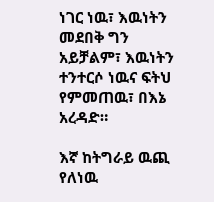ነገር ነዉ፣ እዉነትን መደበቅ ግን አይቻልም፣ እዉነትን ተንተርሶ ነዉና ፍትህ የምመጠዉ፣ በእኔ አረዳድ።

እኛ ከትግራይ ዉጪ የለነዉ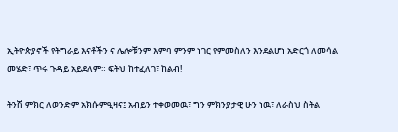ኢትዮጵያኖች የትግራይ እናቶችን ና ሌሎቹንም እምባ ምንም ነገር የምመስለን እንደልሆነ አድርጎ ለመሳል መሄድ፣ ጥሩ ጉዳይ አይደለም። ፍትህ ከተፈለገ፣ ከልብ!

ትንሽ ምክር ለወንድም አክሱምዒዛና፤ አብይን ተቀወመዉ፣ ግን ምክንያታዊ ሁን ነዉ፣ ለራስህ ስትል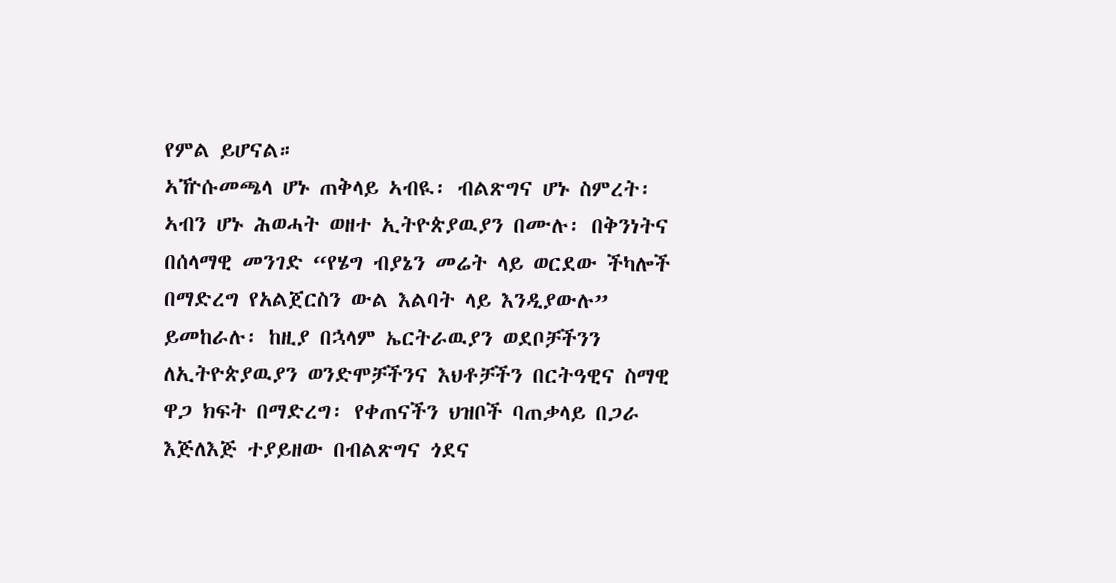የምል ይሆናል።
ኣዅሱመጫላ ሆኑ ጠቅላይ ኣብዪ፡ ብልጽግና ሆኑ ስምረት፡ ኣብን ሆኑ ሕወሓት ወዘተ ኢትዮጵያዉያን በሙሉ፡ በቅንነትና በሰላማዊ መንገድ “የሄግ ብያኔን መሬት ላይ ወርደው ችካሎች በማድረግ የአልጀርስን ውል እልባት ላይ እንዲያውሉ” ይመከራሉ፡ ከዚያ በኋላም ኤርትራዉያን ወደቦቻችንን ለኢትዮጵያዉያን ወንድሞቻችንና እህቶቻችን በርትዓዊና ስማዊ ዋጋ ክፍት በማድረግ፡ የቀጠናችን ህዝቦች ባጠቃላይ በጋራ እጅለእጅ ተያይዘው በብልጽግና ጎደና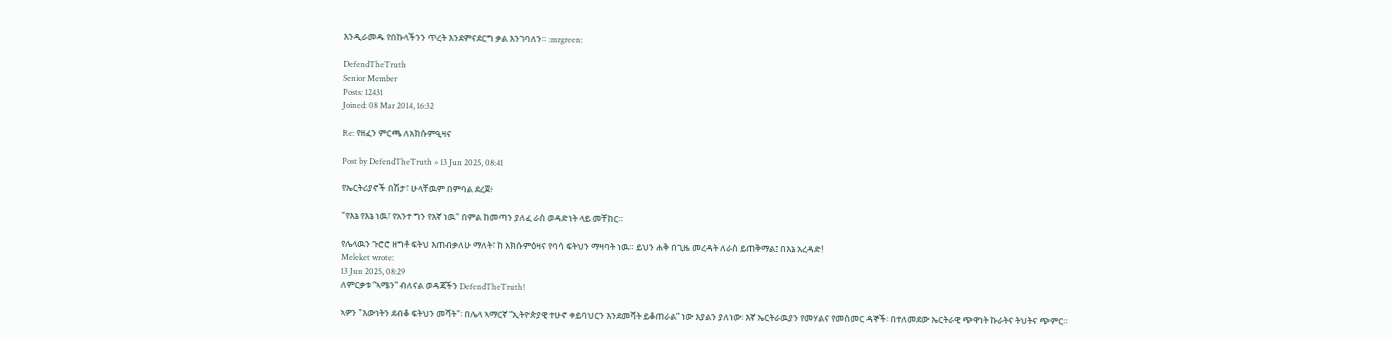እንዲራመዱ የበኩላችንን ጥረት እንደምናደርግ ቃል እንገባለን። :mrgreen:

DefendTheTruth
Senior Member
Posts: 12431
Joined: 08 Mar 2014, 16:32

Re: የዘፈን ምርጫ ለአክሱምዒዛና

Post by DefendTheTruth » 13 Jun 2025, 08:41

የኤርትሪያኖች በሽታ፣ ሁላቸዉም በምባል ደረጀ፥

"የእኔ የእኔ ነዉ፣ የአንተ ግን የእኛ ነዉ" በምል ከመጣን ያለፈ ራስ ወዳድነት ላይ መቸከር።

የሌላዉን ጉሮሮ ዘግቶ ፍትህ እጠብቃለሁ ማለት፣ ከ አክሱምዕዛና የባሳ ፍትህን ማዛባት ነዉ። ይህን ሐቅ በጊዜ መረዳት ለራስ ይጠቅማል፤ በእኔ አረዳድ!
Meleket wrote:
13 Jun 2025, 08:29
ለምርቃቱ “ኣሜን” ብለናል ወዳጃችን DefendTheTruth!

ኣዎን "እውነትን ደብቆ ፍትህን መሻት"፡ በሌላ ኣማርኛ “ኢትዮጵያዊ ተሁኖ ቀይባህርን እንደመሻት ይቆጠራል” ነው እያልን ያለነው፡ እኛ ኤርትራዉያን የመሃልና የመስመር ዳኞች፡ በተለመደው ኤርትራዊ ጭዋነት ኩራትና ትህትና ጭምር።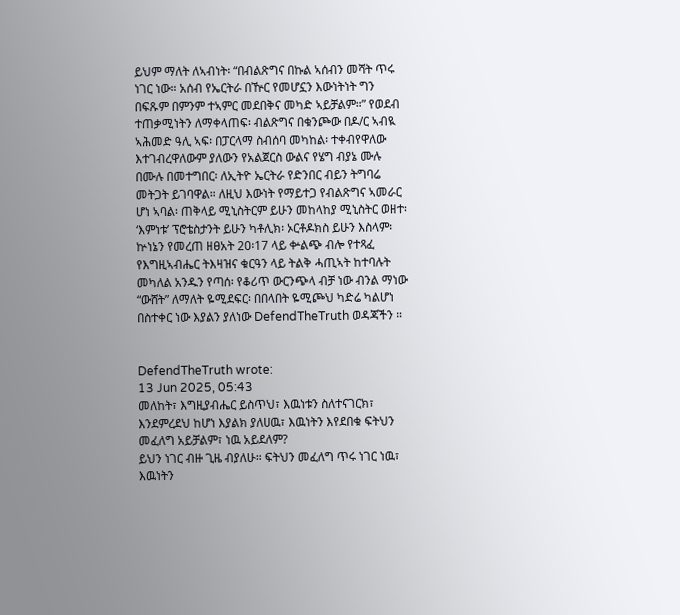ይህም ማለት ለኣብነት፡ “በብልጽግና በኩል ኣሰብን መሻት ጥሩ ነገር ነው። አሰብ የኤርትራ በዅር የመሆኗን እውነትነት ግን በፍጹም በምንም ተኣምር መደበቅና መካድ ኣይቻልም።” የወደብ ተጠቃሚነትን ለማቀላጠፍ፡ ብልጽግና በቁንጮው በዶ/ር ኣብዪ ኣሕመድ ዓሊ ኣፍ፡ በፓርላማ ስብሰባ መካከል፡ ተቀብየዋለው እተገብረዋለውም ያለውን የአልጀርስ ውልና የሄግ ብያኔ ሙሉ በሙሉ በመተግበር፡ ለኢትዮ ኤርትራ የድንበር ብይን ትግባሬ መትጋት ይገባዋል። ለዚህ እውነት የማይተጋ የብልጽግና ኣመራር ሆነ ኣባል፡ ጠቅላይ ሚኒስትርም ይሁን መከላከያ ሚኒስትር ወዘተ፡ ‘እምነቱ’ ፕሮቴስታንት ይሁን ካቶሊክ፡ ኦርቶዶክስ ይሁን እስላም፡ ኵነኔን የመረጠ ዘፀአት 20፡17 ላይ ቍልጭ ብሎ የተጻፈ የእግዚኣብሔር ትእዛዝና ቁርዓን ላይ ትልቅ ሓጢኣት ከተባሉት መካለል አንዱን የጣሰ፡ የቆሪጥ ውርንጭላ ብቻ ነው ብንል ማነው “ውሸት” ለማለት ዬሚደፍር፡ በበላበት ዬሚጮህ ካድሬ ካልሆነ በስተቀር ነው እያልን ያለነው DefendTheTruth ወዳጃችን ።


DefendTheTruth wrote:
13 Jun 2025, 05:43
መለከት፣ እግዚያብሔር ይስጥህ፣ እዉነቱን ስለተናገርክ፣ እንደምረደህ ከሆነ እያልክ ያለሀዉ፣ እዉነትን እየደበቁ ፍትህን መፈለግ አይቻልም፣ ነዉ አይደለም?
ይህን ነገር ብዙ ጊዜ ብያለሁ። ፍትህን መፈለግ ጥሩ ነገር ነዉ፣ እዉነትን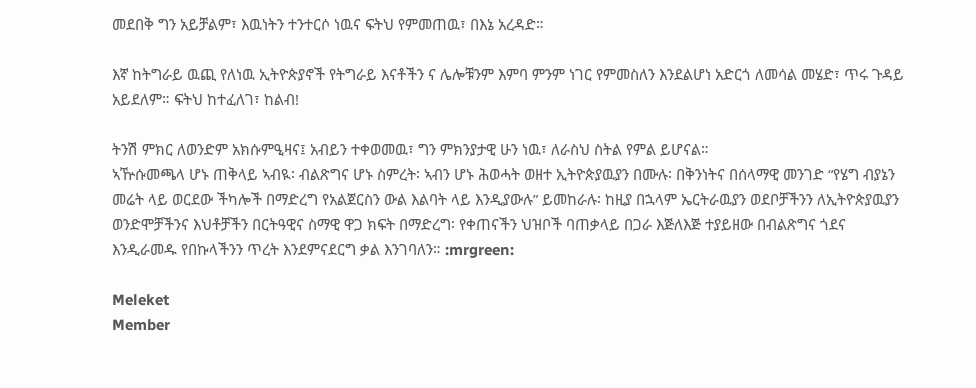መደበቅ ግን አይቻልም፣ እዉነትን ተንተርሶ ነዉና ፍትህ የምመጠዉ፣ በእኔ አረዳድ።

እኛ ከትግራይ ዉጪ የለነዉ ኢትዮጵያኖች የትግራይ እናቶችን ና ሌሎቹንም እምባ ምንም ነገር የምመስለን እንደልሆነ አድርጎ ለመሳል መሄድ፣ ጥሩ ጉዳይ አይደለም። ፍትህ ከተፈለገ፣ ከልብ!

ትንሽ ምክር ለወንድም አክሱምዒዛና፤ አብይን ተቀወመዉ፣ ግን ምክንያታዊ ሁን ነዉ፣ ለራስህ ስትል የምል ይሆናል።
ኣዅሱመጫላ ሆኑ ጠቅላይ ኣብዪ፡ ብልጽግና ሆኑ ስምረት፡ ኣብን ሆኑ ሕወሓት ወዘተ ኢትዮጵያዉያን በሙሉ፡ በቅንነትና በሰላማዊ መንገድ “የሄግ ብያኔን መሬት ላይ ወርደው ችካሎች በማድረግ የአልጀርስን ውል እልባት ላይ እንዲያውሉ” ይመከራሉ፡ ከዚያ በኋላም ኤርትራዉያን ወደቦቻችንን ለኢትዮጵያዉያን ወንድሞቻችንና እህቶቻችን በርትዓዊና ስማዊ ዋጋ ክፍት በማድረግ፡ የቀጠናችን ህዝቦች ባጠቃላይ በጋራ እጅለእጅ ተያይዘው በብልጽግና ጎደና እንዲራመዱ የበኩላችንን ጥረት እንደምናደርግ ቃል እንገባለን። :mrgreen:

Meleket
Member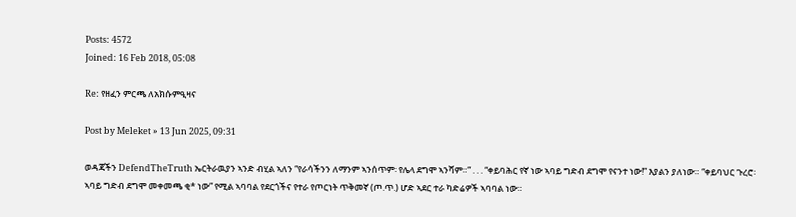Posts: 4572
Joined: 16 Feb 2018, 05:08

Re: የዘፈን ምርጫ ለአክሱምዒዛና

Post by Meleket » 13 Jun 2025, 09:31

ወዳጃችን DefendTheTruth ኤርትራዉያን ኣንድ ብሂል ኣለን “የራሳችንን ለማንም ኣንሰጥም፡ የሌላ ደግሞ ኣንሻም።” . . . “ቀይባሕር የኛ ነው ኣባይ ግድብ ደግሞ የናንተ ነው!” እያልን ያለነው። “ቀይባህር ጉረሮ፡ ኣባይ ግድብ ደግሞ መቀመጫ ቂ* ነው” የሚል ኣባባል የደርጎችና የተራ የጦርነት ጥቅመኛ (ጦ.ጥ.) ሆድ ኣደር ተራ ካድሬዎች ኣባባል ነው።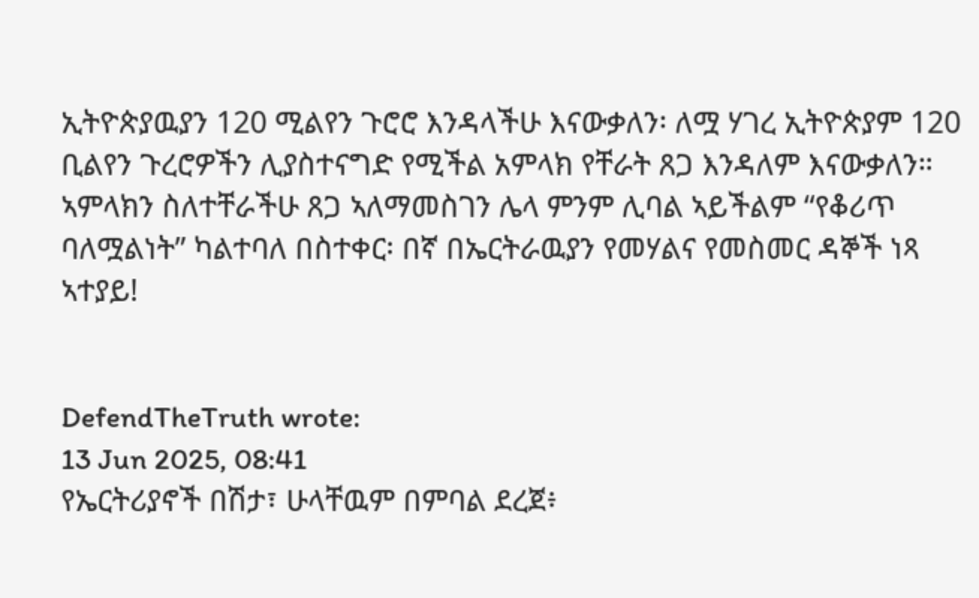ኢትዮጵያዉያን 120 ሚልየን ጉሮሮ እንዳላችሁ እናውቃለን፡ ለሟ ሃገረ ኢትዮጵያም 120 ቢልየን ጉረሮዎችን ሊያስተናግድ የሚችል አምላክ የቸራት ጸጋ እንዳለም እናውቃለን። ኣምላክን ስለተቸራችሁ ጸጋ ኣለማመስገን ሌላ ምንም ሊባል ኣይችልም “የቆሪጥ ባለሟልነት” ካልተባለ በስተቀር፡ በኛ በኤርትራዉያን የመሃልና የመስመር ዳኞች ነጻ ኣተያይ!


DefendTheTruth wrote:
13 Jun 2025, 08:41
የኤርትሪያኖች በሽታ፣ ሁላቸዉም በምባል ደረጀ፥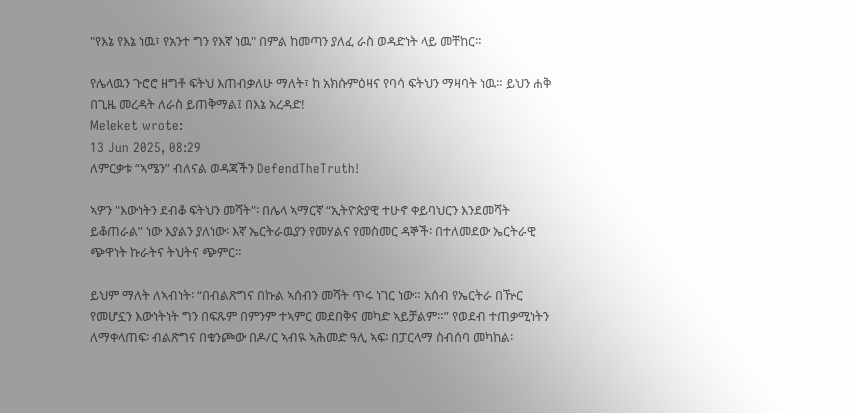"የእኔ የእኔ ነዉ፣ የአንተ ግን የእኛ ነዉ" በምል ከመጣን ያለፈ ራስ ወዳድነት ላይ መቸከር።

የሌላዉን ጉሮሮ ዘግቶ ፍትህ እጠብቃለሁ ማለት፣ ከ አክሱምዕዛና የባሳ ፍትህን ማዛባት ነዉ። ይህን ሐቅ በጊዜ መረዳት ለራስ ይጠቅማል፤ በእኔ አረዳድ!
Meleket wrote:
13 Jun 2025, 08:29
ለምርቃቱ “ኣሜን” ብለናል ወዳጃችን DefendTheTruth!

ኣዎን "እውነትን ደብቆ ፍትህን መሻት"፡ በሌላ ኣማርኛ “ኢትዮጵያዊ ተሁኖ ቀይባህርን እንደመሻት ይቆጠራል” ነው እያልን ያለነው፡ እኛ ኤርትራዉያን የመሃልና የመስመር ዳኞች፡ በተለመደው ኤርትራዊ ጭዋነት ኩራትና ትህትና ጭምር።

ይህም ማለት ለኣብነት፡ “በብልጽግና በኩል ኣሰብን መሻት ጥሩ ነገር ነው። አሰብ የኤርትራ በዅር የመሆኗን እውነትነት ግን በፍጹም በምንም ተኣምር መደበቅና መካድ ኣይቻልም።” የወደብ ተጠቃሚነትን ለማቀላጠፍ፡ ብልጽግና በቁንጮው በዶ/ር ኣብዪ ኣሕመድ ዓሊ ኣፍ፡ በፓርላማ ስብሰባ መካከል፡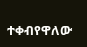ተቀብየዋለው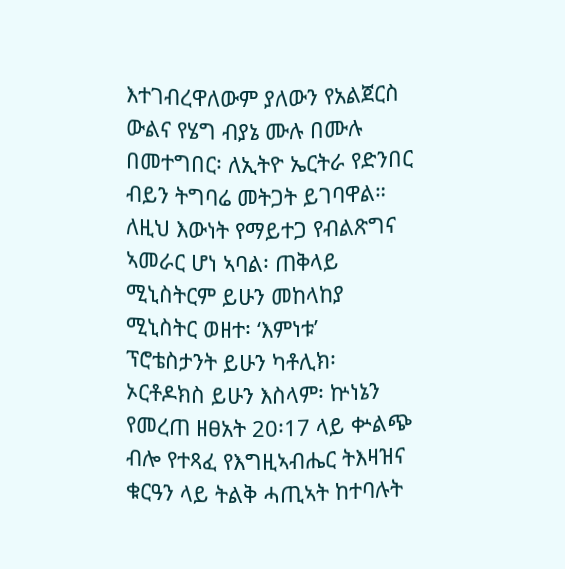እተገብረዋለውም ያለውን የአልጀርስ ውልና የሄግ ብያኔ ሙሉ በሙሉ በመተግበር፡ ለኢትዮ ኤርትራ የድንበር ብይን ትግባሬ መትጋት ይገባዋል። ለዚህ እውነት የማይተጋ የብልጽግና ኣመራር ሆነ ኣባል፡ ጠቅላይ ሚኒስትርም ይሁን መከላከያ ሚኒስትር ወዘተ፡ ‘እምነቱ’ ፕሮቴስታንት ይሁን ካቶሊክ፡ ኦርቶዶክስ ይሁን እስላም፡ ኵነኔን የመረጠ ዘፀአት 20፡17 ላይ ቍልጭ ብሎ የተጻፈ የእግዚኣብሔር ትእዛዝና ቁርዓን ላይ ትልቅ ሓጢኣት ከተባሉት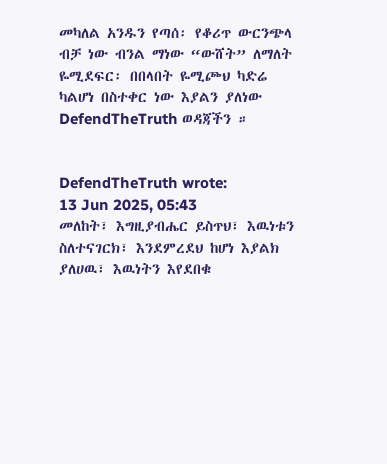መካለል አንዱን የጣሰ፡ የቆሪጥ ውርንጭላ ብቻ ነው ብንል ማነው “ውሸት” ለማለት ዬሚደፍር፡ በበላበት ዬሚጮህ ካድሬ ካልሆነ በስተቀር ነው እያልን ያለነው DefendTheTruth ወዳጃችን ።


DefendTheTruth wrote:
13 Jun 2025, 05:43
መለከት፣ እግዚያብሔር ይስጥህ፣ እዉነቱን ስለተናገርክ፣ እንደምረደህ ከሆነ እያልክ ያለሀዉ፣ እዉነትን እየደበቁ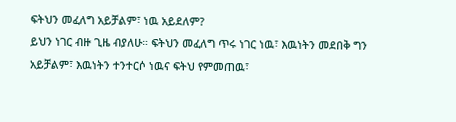ፍትህን መፈለግ አይቻልም፣ ነዉ አይደለም?
ይህን ነገር ብዙ ጊዜ ብያለሁ። ፍትህን መፈለግ ጥሩ ነገር ነዉ፣ እዉነትን መደበቅ ግን አይቻልም፣ እዉነትን ተንተርሶ ነዉና ፍትህ የምመጠዉ፣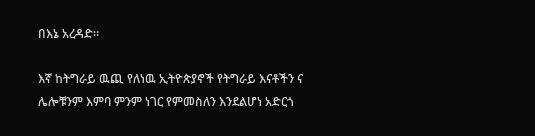በእኔ አረዳድ።

እኛ ከትግራይ ዉጪ የለነዉ ኢትዮጵያኖች የትግራይ እናቶችን ና ሌሎቹንም እምባ ምንም ነገር የምመስለን እንደልሆነ አድርጎ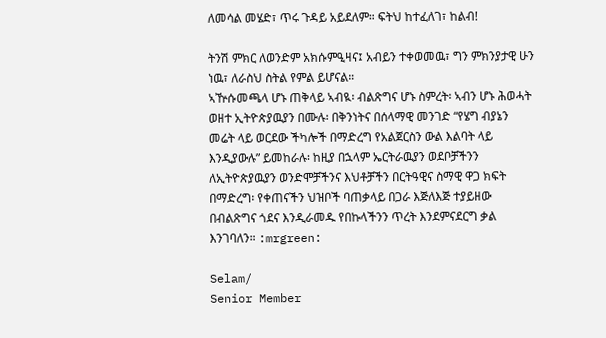ለመሳል መሄድ፣ ጥሩ ጉዳይ አይደለም። ፍትህ ከተፈለገ፣ ከልብ!

ትንሽ ምክር ለወንድም አክሱምዒዛና፤ አብይን ተቀወመዉ፣ ግን ምክንያታዊ ሁን ነዉ፣ ለራስህ ስትል የምል ይሆናል።
ኣዅሱመጫላ ሆኑ ጠቅላይ ኣብዪ፡ ብልጽግና ሆኑ ስምረት፡ ኣብን ሆኑ ሕወሓት ወዘተ ኢትዮጵያዉያን በሙሉ፡ በቅንነትና በሰላማዊ መንገድ “የሄግ ብያኔን መሬት ላይ ወርደው ችካሎች በማድረግ የአልጀርስን ውል እልባት ላይ እንዲያውሉ” ይመከራሉ፡ ከዚያ በኋላም ኤርትራዉያን ወደቦቻችንን ለኢትዮጵያዉያን ወንድሞቻችንና እህቶቻችን በርትዓዊና ስማዊ ዋጋ ክፍት በማድረግ፡ የቀጠናችን ህዝቦች ባጠቃላይ በጋራ እጅለእጅ ተያይዘው በብልጽግና ጎደና እንዲራመዱ የበኩላችንን ጥረት እንደምናደርግ ቃል እንገባለን። :mrgreen:

Selam/
Senior Member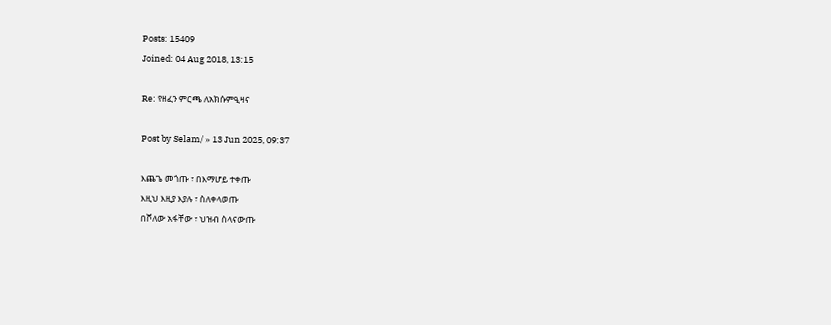Posts: 15409
Joined: 04 Aug 2018, 13:15

Re: የዘፈን ምርጫ ለአክሱምዒዛና

Post by Selam/ » 13 Jun 2025, 09:37

እጨጌ መጎጡ ፣ በእማሆይ ተቀጡ
እዚህ እዚያ እያሉ ፣ ስለቀላወጡ
በሾለው አፋቸው ፣ ህዝብ ስላናውጡ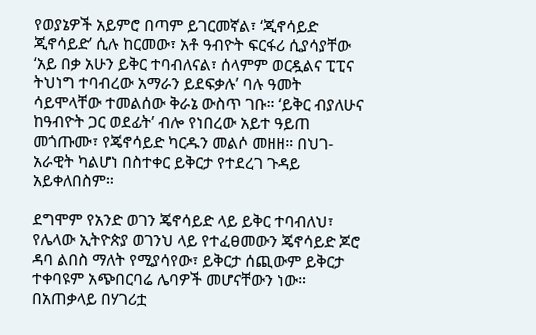የወያኔዎች አይምሮ በጣም ይገርመኛል፣ ‘ጂኖሳይድ ጂኖሳይድ’ ሲሉ ከርመው፣ አቶ ዓብዮት ፍርፋሪ ሲያሳያቸው ‘አይ በቃ አሁን ይቅር ተባብለናል፣ ሰላምም ወርዷልና ፒፒና ትህነግ ተባብረው አማራን ይደፍቃሉ’ ባሉ ዓመት ሳይሞላቸው ተመልሰው ቅራኔ ውስጥ ገቡ። ‘ይቅር ብያለሁና ከዓብዮት ጋር ወደፊት’ ብሎ የነበረው አይተ ዓይጠ መጎጡሙ፣ የጄኖሳይድ ካርዱን መልሶ መዘዘ። በህገ-አራዊት ካልሆነ በስተቀር ይቅርታ የተደረገ ጉዳይ አይቀለበስም።

ደግሞም የአንድ ወገን ጄኖሳይድ ላይ ይቅር ተባብለህ፣ የሌላው ኢትዮጵያ ወገንህ ላይ የተፈፀመውን ጄኖሳይድ ጆሮ ዳባ ልበስ ማለት የሚያሳየው፣ ይቅርታ ሰጪውም ይቅርታ ተቀባዩም አጭበርባሬ ሌባዎች መሆናቸውን ነው። በአጠቃላይ በሃገሪቷ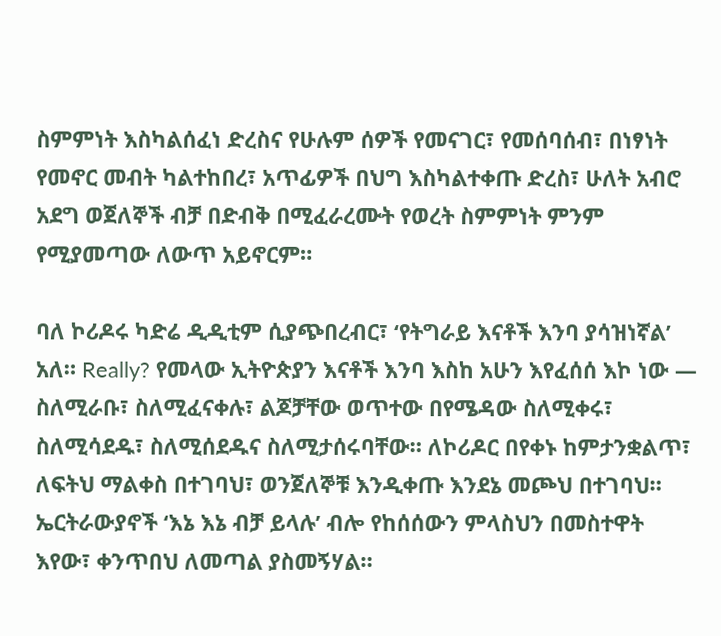ስምምነት እስካልሰፈነ ድረስና የሁሉም ሰዎች የመናገር፣ የመሰባሰብ፣ በነፃነት የመኖር መብት ካልተከበረ፣ አጥፊዎች በህግ እስካልተቀጡ ድረስ፣ ሁለት አብሮ አደግ ወጀለኞች ብቻ በድብቅ በሚፈራረሙት የወረት ስምምነት ምንም የሚያመጣው ለውጥ አይኖርም።

ባለ ኮሪዶሩ ካድሬ ዲዲቲም ሲያጭበረብር፣ ‘የትግራይ እናቶች እንባ ያሳዝነኛል’ አለ። Really? የመላው ኢትዮጵያን እናቶች እንባ እስከ አሁን እየፈሰሰ እኮ ነው — ስለሚራቡ፣ ስለሚፈናቀሉ፣ ልጆቻቸው ወጥተው በየሜዳው ስለሚቀሩ፣ ስለሚሳደዱ፣ ስለሚሰደዱና ስለሚታሰሩባቸው። ለኮሪዶር በየቀኑ ከምታንቋልጥ፣ ለፍትህ ማልቀስ በተገባህ፣ ወንጀለኞቹ እንዲቀጡ እንደኔ መጮህ በተገባህ። ኤርትራውያኖች ‘እኔ እኔ ብቻ ይላሉ’ ብሎ የከሰሰውን ምላስህን በመስተዋት እየው፣ ቀንጥበህ ለመጣል ያስመኝሃል።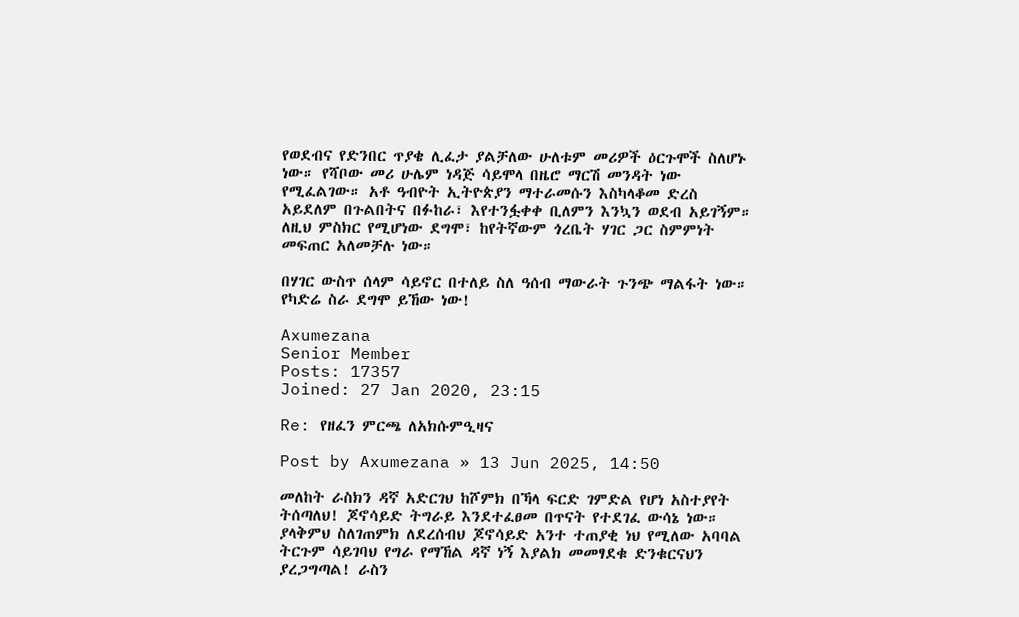የወደብና የድንበር ጥያቄ ሊፈታ ያልቻለው ሁለቱም መሪዎች ዕርጉሞች ስለሆኑ ነው። የሻቦው መሪ ሁሌም ነዳጅ ሳይሞላ በዜሮ ማርሽ መንዳት ነው የሚፈልገው። አቶ ዓብዮት ኢትዮጵያን ማተራመሱን እስካላቆመ ድረስ አይደለም በጉልበትና በፉከራ፣ እየተንፏቀቀ ቢለምን እንኳን ወደብ አይገኝም። ለዚህ ምስክር የሚሆነው ደግሞ፣ ከየትኛውም ጎረቤት ሃገር ጋር ስምምነት መፍጠር አለመቻሉ ነው።

በሃገር ውስጥ ሰላም ሳይኖር በተለይ ስለ ዓሰብ ማውራት ጉንጭ ማልፋት ነው። የካድሬ ስራ ደግሞ ይኸው ነው!

Axumezana
Senior Member
Posts: 17357
Joined: 27 Jan 2020, 23:15

Re: የዘፈን ምርጫ ለአክሱምዒዛና

Post by Axumezana » 13 Jun 2025, 14:50

መለከት ራስክን ዳኛ አድርገህ ከሾምክ በኻላ ፍርድ ገምድል የሆነ አስተያየት ትሰጣለህ! ጆኖሳይድ ትግራይ እንደተፈፀመ በጥናት የተደገፈ ውሳኔ ነው። ያላቅምህ ስለገጠምክ ለደረሰብህ ጆኖሳይድ አንተ ተጠያቂ ነህ የሚለው አባባል ትርጉም ሳይገባህ የግራ የማኸል ዳኛ ነኝ እያልክ መመፃደቁ ድንቁርናህን ያረጋግጣል! ራስን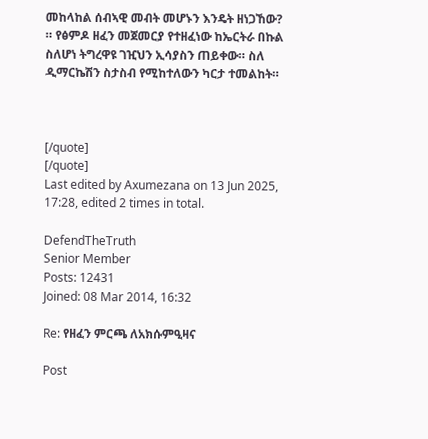መከላከል ሰብኣዊ መብት መሆኑን እንዴት ዘነጋኸው?
። የፅምዶ ዘፈን መጀመርያ የተዘፈነው ከኤርትራ በኩል ስለሆነ ትግረዋዩ ገዢህን ኢሳያስን ጠይቀው። ስለ ዲማርኬሽን ስታስብ የሚከተለውን ካርታ ተመልከት።



[/quote]
[/quote]
Last edited by Axumezana on 13 Jun 2025, 17:28, edited 2 times in total.

DefendTheTruth
Senior Member
Posts: 12431
Joined: 08 Mar 2014, 16:32

Re: የዘፈን ምርጫ ለአክሱምዒዛና

Post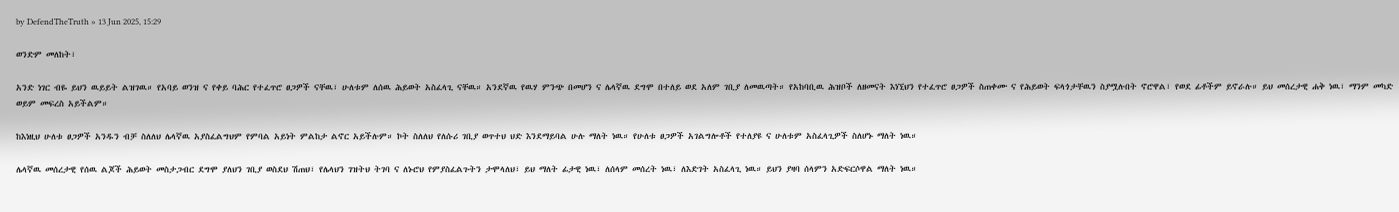by DefendTheTruth » 13 Jun 2025, 15:29

ወንድም መለከት፣

አንድ ነገር ብዬ ይህን ዉይይት ልዝገዉ። የአባይ ወንዝ ና የቀይ ባሕር የተፈጥሮ ፀጋዎች ናቸዉ፣ ሁለቱም ለሰዉ ሕይወት አስፈላጊ ናቸዉ። አንደኛዉ የዉሃ ምንጭ በመሆን ና ሌላኛዉ ደግሞ በተለይ ወደ አለም ገቢያ ለመዉጣት። የአከባቢዉ ሕዝቦች ለዘመናት እነኚህን የተፈጥሮ ፀጋዎች ስጠቀሙ ና የሕይወት ፍላጎታቸዉን ስያሟሉበት ኖሮዋል፣ የወደ ፊቶችም ይኖራሉ። ይህ መሰረታዊ ሐቅ ነዉ፣ ማንም መካድ ወይም መፍረስ አይችልም።

ከእነዚህ ሁለቱ ፀጋዎች አንዱን ብቻ ስለለህ ሌላኛዉ አያስፈልግህም የምባል አይነት ምልከታ ልኖር አይችሉም። ኮት ስለለህ የለሱሪ ገቢያ ወጥተህ ህድ እንደማይባል ሁሉ ማለት ነዉ። የሁለቱ ፀጋዎች አገልግሎቶች የተለያዩ ና ሁለቱም አስፈላጊዎች ስለሆኑ ማለት ነዉ።

ሌላኛዉ መሰረታዊ የሰዉ ልጆች ሕይወት መስታጋብር ደግሞ ያለህን ገቢያ ወስደህ ሽጠህ፣ የሌላህን ገዝትህ ትገባ ና ለኑሮህ የምያስፈልጉትን ታሞላለህ፣ ይህ ማለት ፊታዊ ነዉ፣ ለሰላም መሰረት ነዉ፣ ለእድገት አስፈላጊ ነዉ። ይህን ያዛባ ሰላምን አድፍርሶዋል ማለት ነዉ።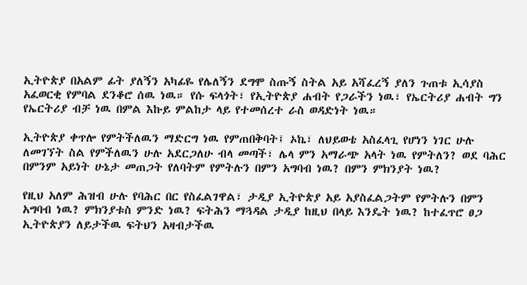ኢትዮጵያ በአልም ፊት ያለኝን አካፊዬ የሌለኝን ደግሞ ስጡኝ ስትል አይ አሻፈረኝ ያለን ጉጠቱ ኢሳያስ አፈወርቂ የምባል ደንቆሮ ሰዉ ነዉ። የሱ ፍላጎት፣ የኢትዮጵያ ሐብት የጋራችን ነዉ፣ የኤርትሪያ ሐብት ግን የኤርትሪያ ብቻ ነዉ በምል እኩይ ምልከታ ላይ የተመሰረተ ራስ ወዳድነት ነዉ።

ኢትዮጵያ ቀጥሎ የምትችለዉን ማድርግ ነዉ የምጠበቅባት፤ ኦኬ፣ ለህይወቴ አስፈላጊ የሆነን ነገር ሁሉ ለመገኘት ስል የምችለዉን ሁሉ አደርጋለሁ ብላ መጣች፣ ሌላ ምን አማራጭ አላት ነዉ የምትለን? ወደ ባሕር በምንም አይነት ሁኔታ መጠጋት የለባትም የምትሉን በምን አግባብ ነዉ? በምን ምክንያት ነዉ?

የዚህ አለም ሕዝብ ሁሉ የባሕር በር የስፈልገዋል፣ ታዲያ ኢትዮጵያ አይ አያስፈልጋትም የምትሉን በምን አግባብ ነዉ? ምክንያቱስ ምንድ ነዉ? ፍትሕን ማጓዳል ታዲያ ከዚህ በላይ እንዴት ነዉ? ከተፈጥሮ ፀጋ ኢትዮጵያን ለይታችዉ ፍትህን አዛብታችዉ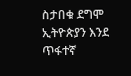ስታበቁ ደግሞ ኢትዮጵያን እንደ ጥፋተኛ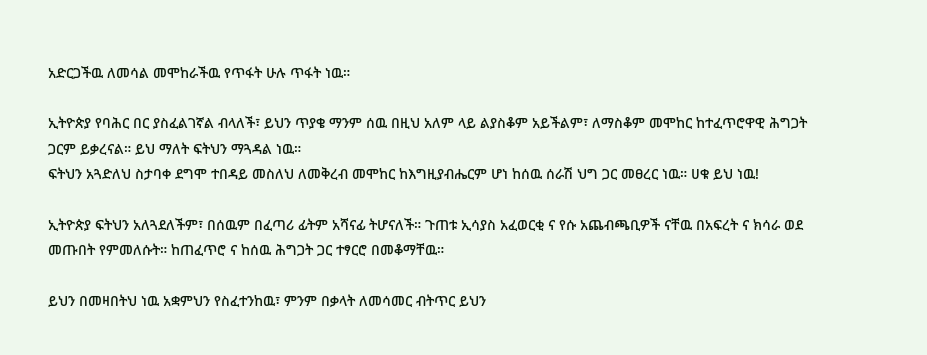አድርጋችዉ ለመሳል መሞከራችዉ የጥፋት ሁሉ ጥፋት ነዉ።

ኢትዮጵያ የባሕር በር ያስፈልገኛል ብላለች፣ ይህን ጥያቄ ማንም ሰዉ በዚህ አለም ላይ ልያስቆም አይችልም፣ ለማስቆም መሞከር ከተፈጥሮዋዊ ሕግጋት ጋርም ይቃረናል። ይህ ማለት ፍትህን ማጓዳል ነዉ።
ፍትህን አጓድለህ ስታባቀ ደግሞ ተበዳይ መስለህ ለመቅረብ መሞከር ከእግዚያብሔርም ሆነ ከሰዉ ሰራሽ ህግ ጋር መፀረር ነዉ። ሀቁ ይህ ነዉ!

ኢትዮጵያ ፍትህን አለጓደለችም፣ በሰዉም በፈጣሪ ፊትም አሻናፊ ትሆናለች። ጉጠቱ ኢሳያስ አፈወርቂ ና የሱ አጨብጫቢዎች ናቸዉ በአፍረት ና ክሳራ ወደ መጡበት የምመለሱት። ከጠፈጥሮ ና ከሰዉ ሕግጋት ጋር ተፃርሮ በመቆማቸዉ።

ይህን በመዛበትህ ነዉ አቋምህን የስፈተንከዉ፣ ምንም በቃላት ለመሳመር ብትጥር ይህን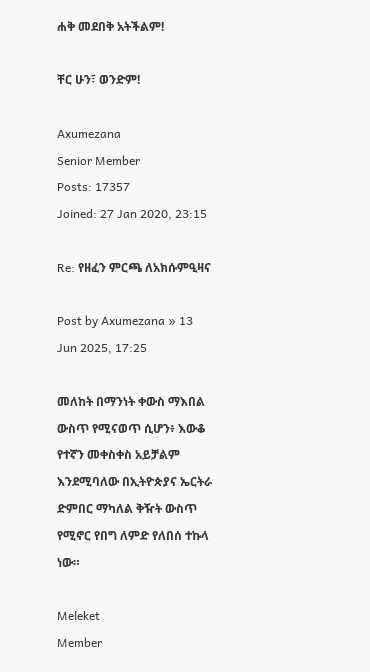ሐቅ መደበቅ አትችልም!

ቸር ሁን፣ ወንድም!

Axumezana
Senior Member
Posts: 17357
Joined: 27 Jan 2020, 23:15

Re: የዘፈን ምርጫ ለአክሱምዒዛና

Post by Axumezana » 13 Jun 2025, 17:25

መለከት በማንነት ቀውስ ማእበል ውስጥ የሚናወጥ ሲሆን፥ እውቆ የተኛን መቀስቀስ አይቻልም እንደሚባለው በኢትዮጵያና ኤርትራ ድምበር ማካለል ቅዥት ውስጥ የሚኖር የበግ ለምድ የለበሰ ተኩላ ነው።

Meleket
Member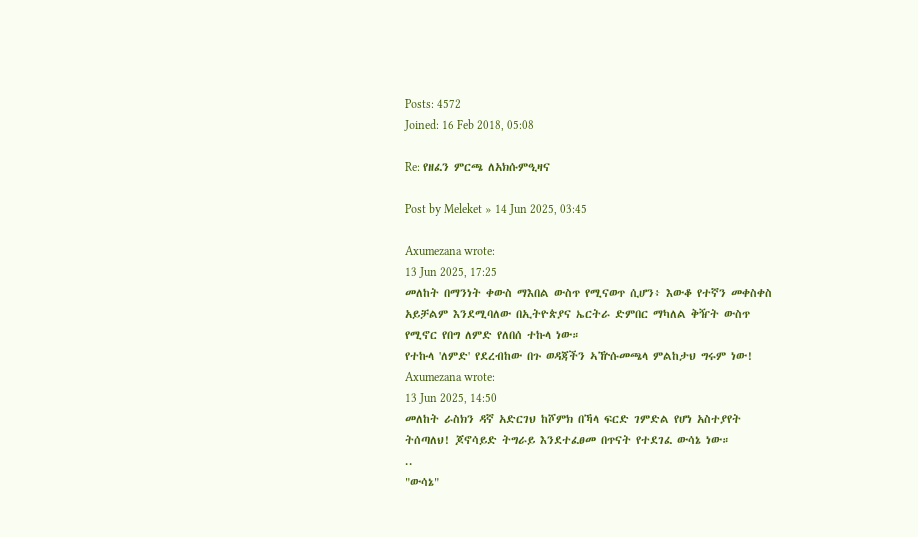Posts: 4572
Joined: 16 Feb 2018, 05:08

Re: የዘፈን ምርጫ ለአክሱምዒዛና

Post by Meleket » 14 Jun 2025, 03:45

Axumezana wrote:
13 Jun 2025, 17:25
መለከት በማንነት ቀውስ ማእበል ውስጥ የሚናወጥ ሲሆን፥ እውቆ የተኛን መቀስቀስ አይቻልም እንደሚባለው በኢትዮጵያና ኤርትራ ድምበር ማካለል ቅዥት ውስጥ የሚኖር የበግ ለምድ የለበሰ ተኩላ ነው።
የተኩላ 'ለምድ' የደረብከው በጉ ወዳጃችን ኣዅሱመጫላ ምልከታህ ግሩም ነው!
Axumezana wrote:
13 Jun 2025, 14:50
መለከት ራስክን ዳኛ አድርገህ ከሾምክ በኻላ ፍርድ ገምድል የሆነ አስተያየት ትሰጣለህ! ጆኖሳይድ ትግራይ እንደተፈፀመ በጥናት የተደገፈ ውሳኔ ነው።
..
"ውሳኔ"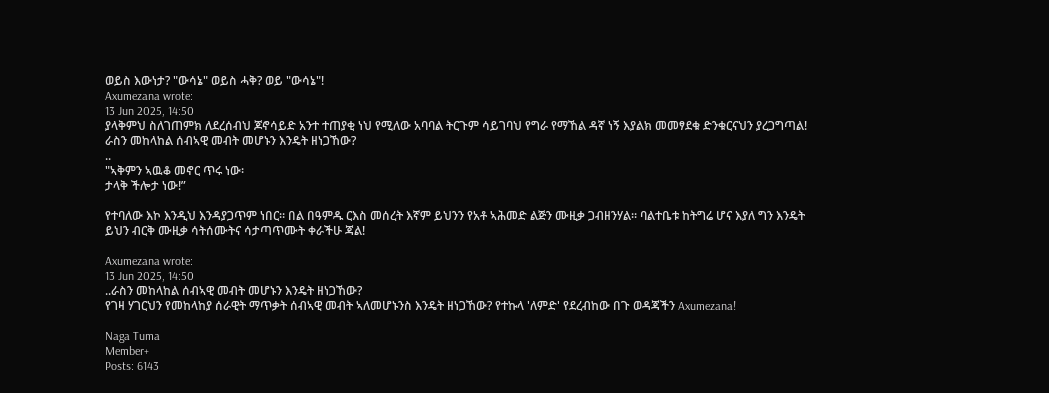ወይስ እውነታ? "ውሳኔ" ወይስ ሓቅ? ወይ "ውሳኔ"!
Axumezana wrote:
13 Jun 2025, 14:50
ያላቅምህ ስለገጠምክ ለደረሰብህ ጆኖሳይድ አንተ ተጠያቂ ነህ የሚለው አባባል ትርጉም ሳይገባህ የግራ የማኸል ዳኛ ነኝ እያልክ መመፃደቁ ድንቁርናህን ያረጋግጣል! ራስን መከላከል ሰብኣዊ መብት መሆኑን እንዴት ዘነጋኸው?
..
"ኣቅምን ኣዉቆ መኖር ጥሩ ነው፡
ታላቅ ችሎታ ነው!”

የተባለው እኮ እንዲህ እንዳያጋጥም ነበር። በል በዓምዱ ርእስ መሰረት እኛም ይህንን የአቶ ኣሕመድ ልጅን ሙዚቃ ጋብዘንሃል። ባልተቤቱ ከትግሬ ሆና እያለ ግን እንዴት ይህን ብርቅ ሙዚቃ ሳትሰሙትና ሳታጣጥሙት ቀራችሁ ጃል!

Axumezana wrote:
13 Jun 2025, 14:50
..ራስን መከላከል ሰብኣዊ መብት መሆኑን እንዴት ዘነጋኸው?
የገዛ ሃገርህን የመከላከያ ሰራዊት ማጥቃት ሰብኣዊ መብት ኣለመሆኑንስ እንዴት ዘነጋኸው? የተኩላ 'ለምድ' የደረብከው በጉ ወዳጃችን Axumezana!

Naga Tuma
Member+
Posts: 6143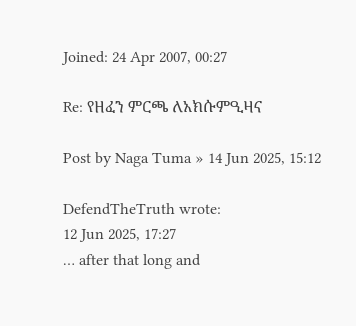Joined: 24 Apr 2007, 00:27

Re: የዘፈን ምርጫ ለአክሱምዒዛና

Post by Naga Tuma » 14 Jun 2025, 15:12

DefendTheTruth wrote:
12 Jun 2025, 17:27
… after that long and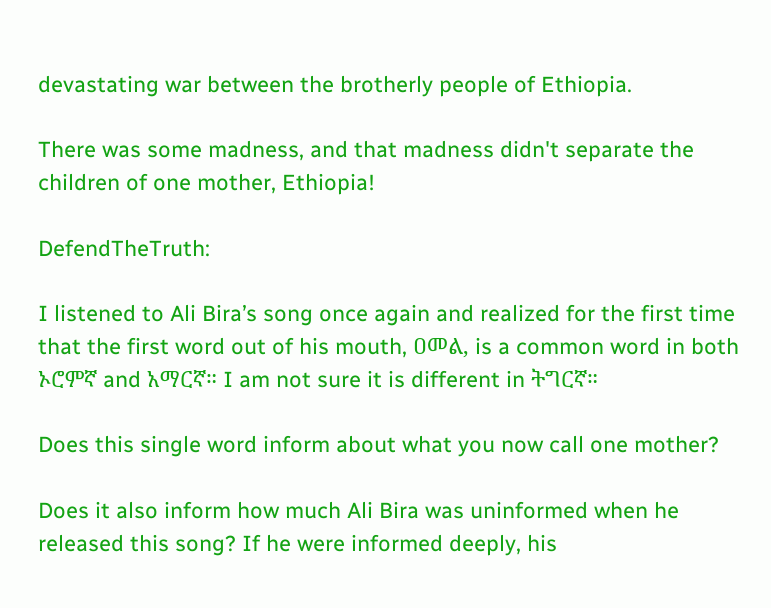devastating war between the brotherly people of Ethiopia.

There was some madness, and that madness didn't separate the children of one mother, Ethiopia!

DefendTheTruth:

I listened to Ali Bira’s song once again and realized for the first time that the first word out of his mouth, ዐመል, is a common word in both ኦሮምኛ and አማርኛ። I am not sure it is different in ትግርኛ።

Does this single word inform about what you now call one mother?

Does it also inform how much Ali Bira was uninformed when he released this song? If he were informed deeply, his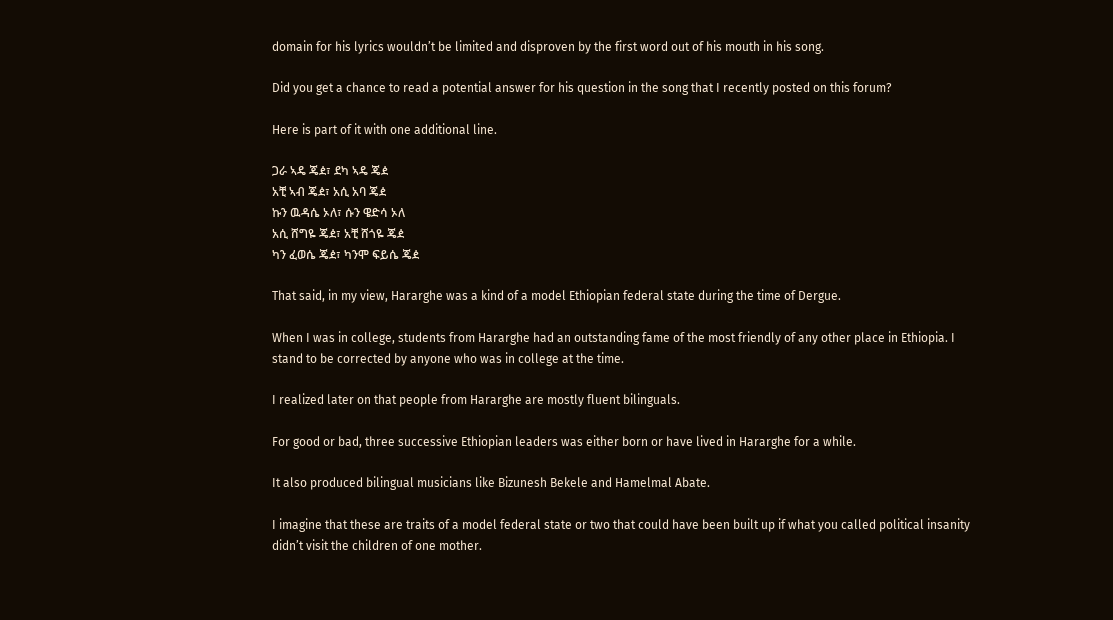domain for his lyrics wouldn’t be limited and disproven by the first word out of his mouth in his song.

Did you get a chance to read a potential answer for his question in the song that I recently posted on this forum?

Here is part of it with one additional line.

ጋራ ኣዴ ጄዸ፣ ደካ ኣዴ ጄዸ
አቺ ኣብ ጄዸ፣ አሲ አባ ጄዸ
ኩን ዉዳሴ ኦለ፣ ሱን ዌድሳ ኦለ
አሲ ሸግዬ ጄዸ፣ አቺ ሸጎዬ ጄዸ
ካን ፈወሴ ጄዸ፣ ካንሞ ፍይሴ ጄዸ

That said, in my view, Hararghe was a kind of a model Ethiopian federal state during the time of Dergue.

When I was in college, students from Hararghe had an outstanding fame of the most friendly of any other place in Ethiopia. I stand to be corrected by anyone who was in college at the time.

I realized later on that people from Hararghe are mostly fluent bilinguals.

For good or bad, three successive Ethiopian leaders was either born or have lived in Hararghe for a while.

It also produced bilingual musicians like Bizunesh Bekele and Hamelmal Abate.

I imagine that these are traits of a model federal state or two that could have been built up if what you called political insanity didn’t visit the children of one mother.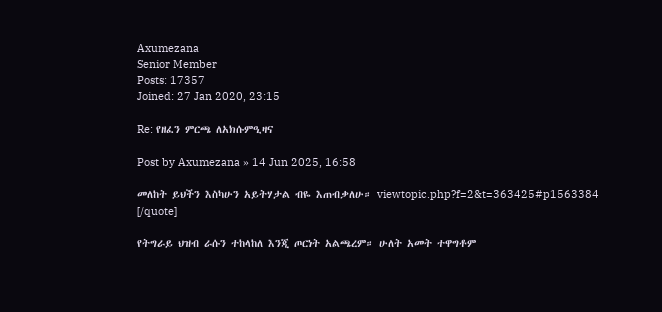Axumezana
Senior Member
Posts: 17357
Joined: 27 Jan 2020, 23:15

Re: የዘፈን ምርጫ ለአክሱምዒዛና

Post by Axumezana » 14 Jun 2025, 16:58

መለከት ይህችን እስካሁን አይትሃታል ብዬ እጠብቃለሁ። viewtopic.php?f=2&t=363425#p1563384
[/quote]

የትግራይ ህዝብ ራሱን ተከላከለ እንጂ ጦርነት አልጫረም። ሁለት አመት ተዋግቶም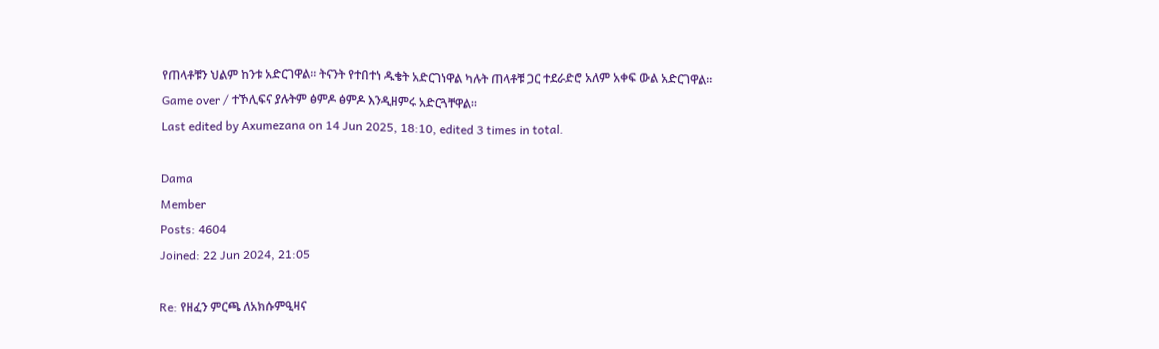የጠላቶቹን ህልም ከንቱ አድርገዋል። ትናንት የተበተነ ዱቄት አድርገነዋል ካሉት ጠላቶቹ ጋር ተደራድሮ አለም አቀፍ ውል አድርገዋል። Game over / ተኾሊፍና ያሉትም ፅምዶ ፅምዶ እንዲዘምሩ አድርጓቸዋል።
Last edited by Axumezana on 14 Jun 2025, 18:10, edited 3 times in total.

Dama
Member
Posts: 4604
Joined: 22 Jun 2024, 21:05

Re: የዘፈን ምርጫ ለአክሱምዒዛና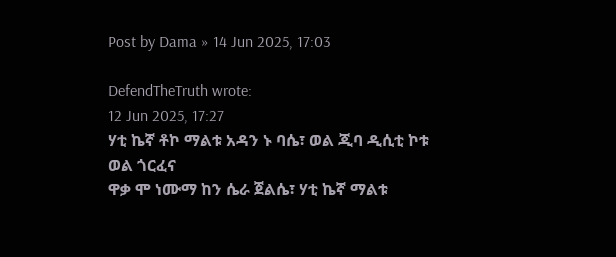Post by Dama » 14 Jun 2025, 17:03

DefendTheTruth wrote:
12 Jun 2025, 17:27
ሃቲ ኬኛ ቶኮ ማልቱ አዳን ኑ ባሴ፣ ወል ጂባ ዲሲቲ ኮቱ ወል ጎርፈና
ዋቃ ሞ ነሙማ ከን ሴራ ጀልሴ፣ ሃቲ ኬኛ ማልቱ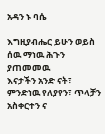አዳን ኑ ባሴ

እግዚያብሔር ይሁን ወይስ ሰዉ ማነዉ ሕጉን ያጠመመዉ
እናታችን አንድ ናት፣ ምንድነዉ የለያየን፣ ጥላቻን አስቀርተን ና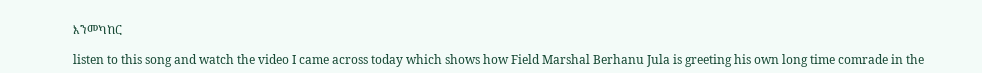እንመካከር

listen to this song and watch the video I came across today which shows how Field Marshal Berhanu Jula is greeting his own long time comrade in the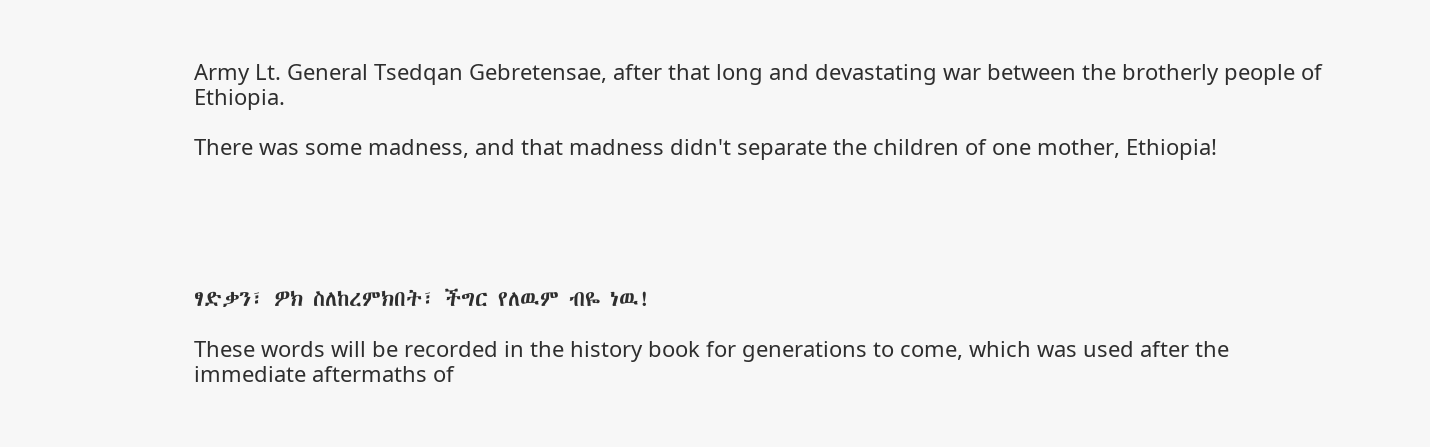Army Lt. General Tsedqan Gebretensae, after that long and devastating war between the brotherly people of Ethiopia.

There was some madness, and that madness didn't separate the children of one mother, Ethiopia!





ፃድቃን፣ ዎክ ስለከረምክበት፣ ችግር የለዉም ብዬ ነዉ!

These words will be recorded in the history book for generations to come, which was used after the immediate aftermaths of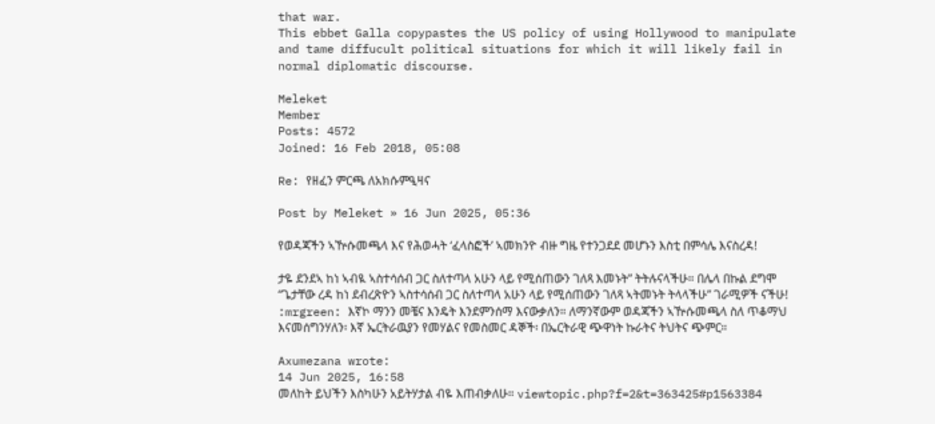that war.
This ebbet Galla copypastes the US policy of using Hollywood to manipulate and tame diffucult political situations for which it will likely fail in normal diplomatic discourse.

Meleket
Member
Posts: 4572
Joined: 16 Feb 2018, 05:08

Re: የዘፈን ምርጫ ለአክሱምዒዛና

Post by Meleket » 16 Jun 2025, 05:36

የወዳጃችን ኣዅሱመጫላ እና የሕወሓት ‘ፈላስፎች’ ኣመክንዮ ብዙ ግዜ የተንጋደደ መሆኑን እስቲ በምሳሌ እናስረዳ!

ታዬ ደንደኣ ከነ ኣብዪ ኣስተሳሰብ ጋር ስለተጣላ አሁን ላይ የሚሰጠውን ገለጻ እመኑት” ትትሉናላችሁ። በሌላ በኩል ደግሞ “ጌታቸው ረዳ ከነ ደብረጽዮን ኣስተሳሰብ ጋር ስለተጣላ አሁን ላይ የሚሰጠውን ገለጻ ኣትመኑት ትላላችሁ” ገራሚዎች ናችሁ! :mrgreen: እኛኮ ማንን መቼና እንዴት እንደምንሰማ እናውቃለን። ለማንኛውም ወዳጃችን ኣዅሱመጫላ ስለ ጥቆማህ እናመሰግንሃለን፡ እኛ ኤርትራዉያን የመሃልና የመስመር ዳኞች፡ በኤርትራዊ ጭዋነት ኩራትና ትህትና ጭምር።

Axumezana wrote:
14 Jun 2025, 16:58
መለከት ይህችን እስካሁን አይትሃታል ብዬ እጠብቃለሁ። viewtopic.php?f=2&t=363425#p1563384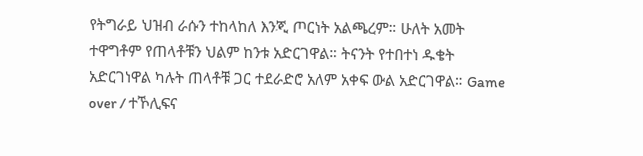የትግራይ ህዝብ ራሱን ተከላከለ እንጂ ጦርነት አልጫረም። ሁለት አመት ተዋግቶም የጠላቶቹን ህልም ከንቱ አድርገዋል። ትናንት የተበተነ ዱቄት አድርገነዋል ካሉት ጠላቶቹ ጋር ተደራድሮ አለም አቀፍ ውል አድርገዋል። Game over / ተኾሊፍና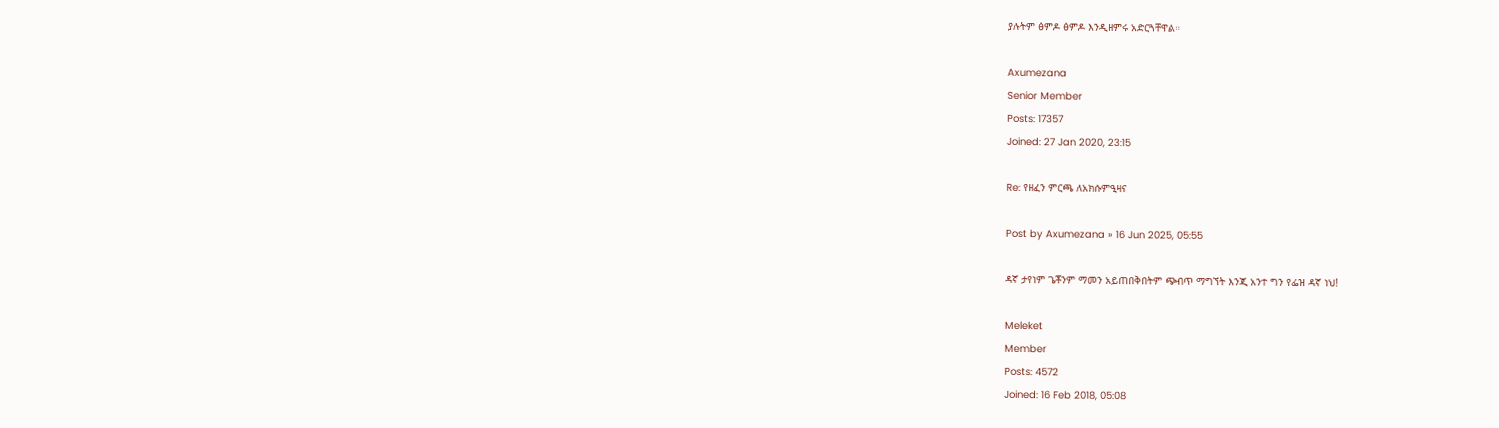ያሉትም ፅምዶ ፅምዶ እንዲዘምሩ አድርጓቸዋል።

Axumezana
Senior Member
Posts: 17357
Joined: 27 Jan 2020, 23:15

Re: የዘፈን ምርጫ ለአክሱምዒዛና

Post by Axumezana » 16 Jun 2025, 05:55

ዳኛ ታየነም ጌቾንም ማመን አይጠበቅበትም ጭብጥ ማግኘት እንጂ አንተ ግን የፌዝ ዳኛ ነህ!

Meleket
Member
Posts: 4572
Joined: 16 Feb 2018, 05:08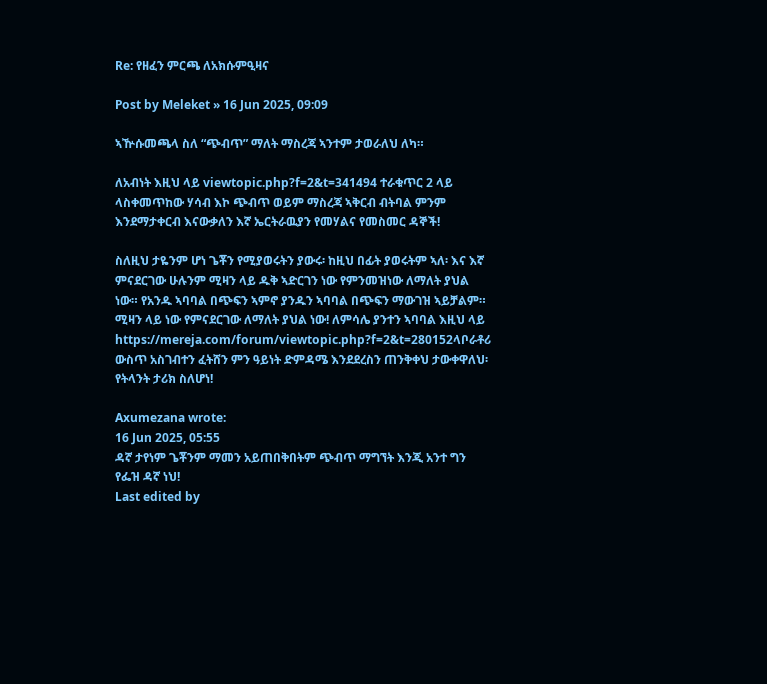Re: የዘፈን ምርጫ ለአክሱምዒዛና

Post by Meleket » 16 Jun 2025, 09:09

ኣዅሱመጫላ ስለ “ጭብጥ” ማለት ማስረጃ ኣንተም ታወራለህ ለካ።

ለአብነት እዚህ ላይ viewtopic.php?f=2&t=341494 ተራቁጥር 2 ላይ ላስቀመጥከው ሃሳብ እኮ ጭብጥ ወይም ማስረጃ ኣቅርብ ብትባል ምንም እንደማታቀርብ እናውቃለን እኛ ኤርትራዉያን የመሃልና የመስመር ዳኞች!

ስለዚህ ታዬንም ሆነ ጌቾን የሚያወሩትን ያውሩ፡ ከዚህ በፊት ያወሩትም ኣለ፡ እና እኛ ምናደርገው ሁሉንም ሚዛን ላይ ዱቅ ኣድርገን ነው የምንመዝነው ለማለት ያህል ነው። የአንዱ ኣባባል በጭፍን ኣምኖ ያንዱን ኣባባል በጭፍን ማውገዝ ኣይቻልም። ሚዛን ላይ ነው የምናደርገው ለማለት ያህል ነው! ለምሳሌ ያንተን ኣባባል እዚህ ላይ https://mereja.com/forum/viewtopic.php?f=2&t=280152ላቦራቶሪ ውስጥ አስገብተን ፈትሸን ምን ዓይነት ድምዳሜ እንደደረስን ጠንቅቀህ ታውቀዋለህ፡ የትላንት ታሪክ ስለሆነ!

Axumezana wrote:
16 Jun 2025, 05:55
ዳኛ ታየነም ጌቾንም ማመን አይጠበቅበትም ጭብጥ ማግኘት እንጂ አንተ ግን የፌዝ ዳኛ ነህ!
Last edited by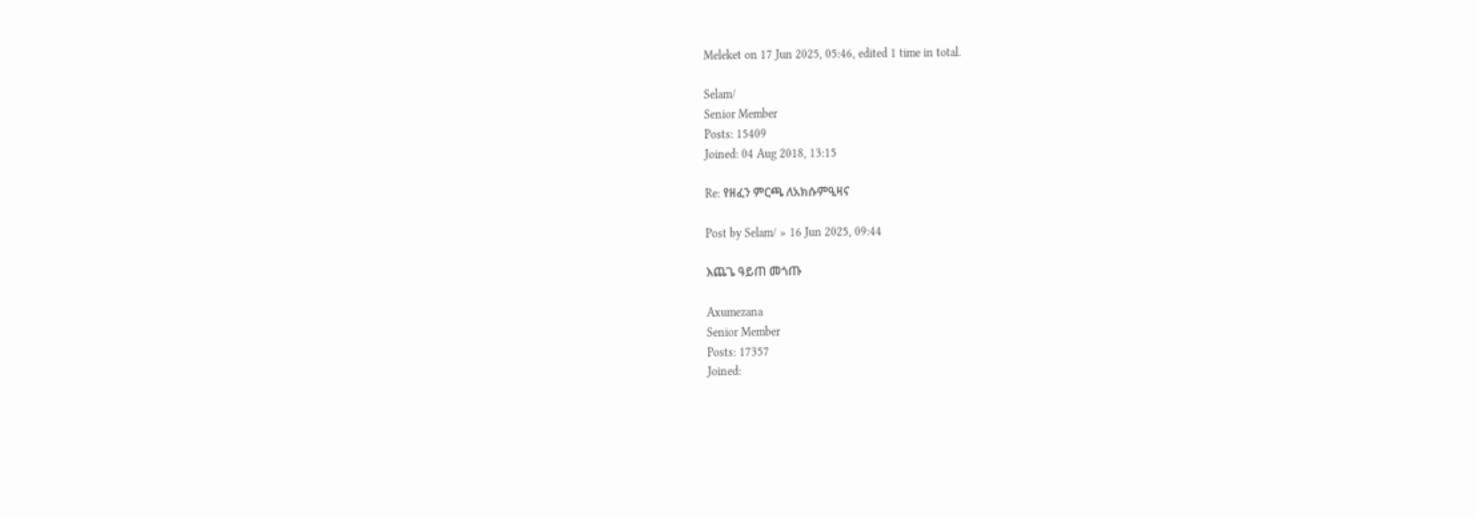Meleket on 17 Jun 2025, 05:46, edited 1 time in total.

Selam/
Senior Member
Posts: 15409
Joined: 04 Aug 2018, 13:15

Re: የዘፈን ምርጫ ለአክሱምዒዛና

Post by Selam/ » 16 Jun 2025, 09:44

እጨጌ ዓይጠ መጎጡ

Axumezana
Senior Member
Posts: 17357
Joined: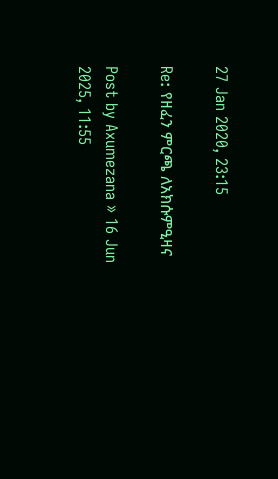27 Jan 2020, 23:15

Re: የዘፈን ምርጫ ለአክሱምዒዛና

Post by Axumezana » 16 Jun 2025, 11:55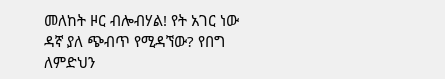መለከት ዞር ብሎብሃል! የት አገር ነው ዳኛ ያለ ጭብጥ የሚዳኘው? የበግ ለምድህን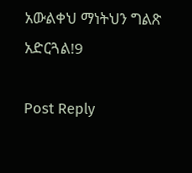አውልቀህ ማነትህን ግልጽ አድርጓል!9

Post Reply